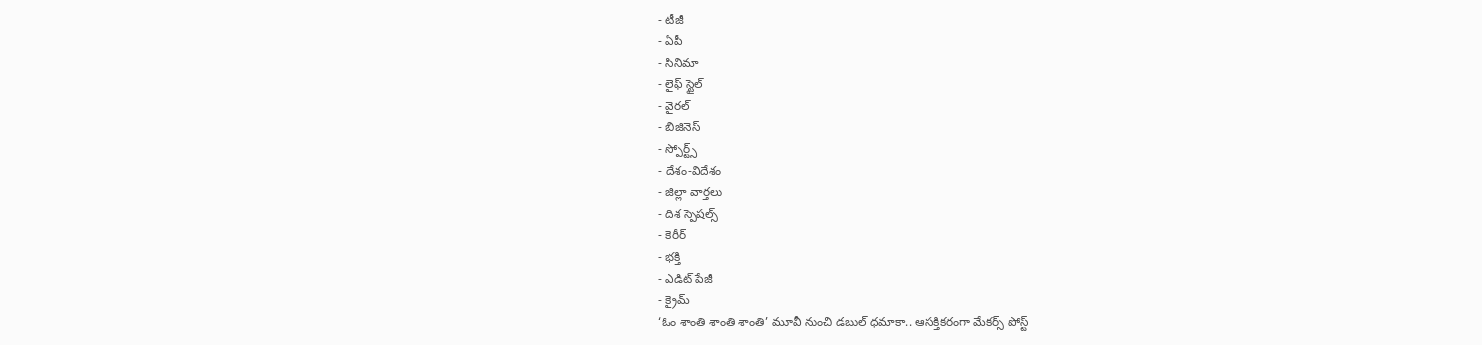- టీజీ
- ఏపీ
- సినిమా
- లైఫ్ స్టైల్
- వైరల్
- బిజినెస్
- స్పోర్ట్స్
- దేశం-విదేశం
- జిల్లా వార్తలు
- దిశ స్పెషల్స్
- కెరీర్
- భక్తి
- ఎడిట్ పేజీ
- క్రైమ్
‘ఓం శాంతి శాంతి శాంతి’ మూవీ నుంచి డబుల్ ధమాకా.. ఆసక్తికరంగా మేకర్స్ పోస్ట్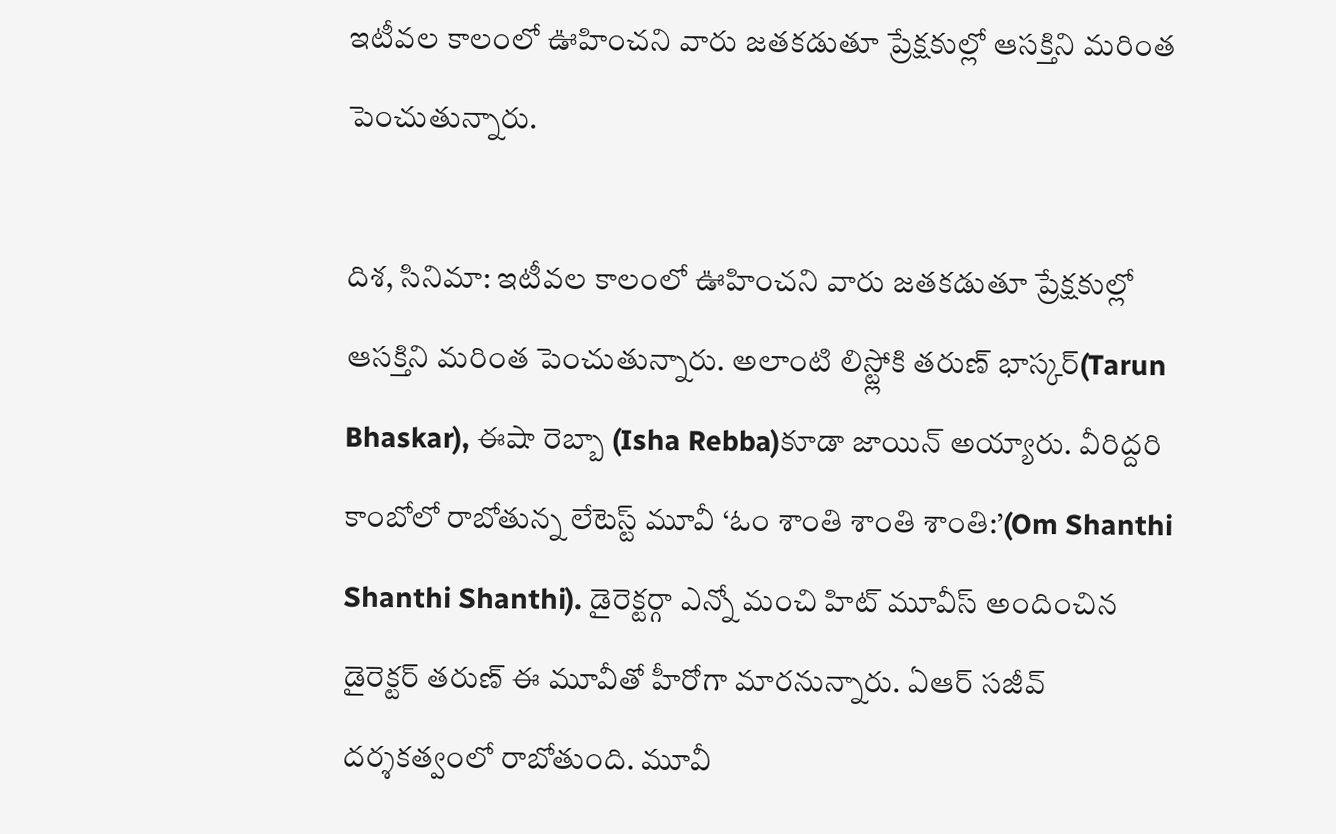ఇటీవల కాలంలో ఊహించని వారు జతకడుతూ ప్రేక్షకుల్లో ఆసక్తిని మరింత పెంచుతున్నారు.

దిశ, సినిమా: ఇటీవల కాలంలో ఊహించని వారు జతకడుతూ ప్రేక్షకుల్లో ఆసక్తిని మరింత పెంచుతున్నారు. అలాంటి లిస్ట్లోకి తరుణ్ భాస్కర్(Tarun Bhaskar), ఈషా రెబ్బా (Isha Rebba)కూడా జాయిన్ అయ్యారు. వీరిద్దరి కాంబోలో రాబోతున్న లేటెస్ట్ మూవీ ‘ఓం శాంతి శాంతి శాంతి:’(Om Shanthi Shanthi Shanthi). డైరెక్టర్గా ఎన్నో మంచి హిట్ మూవీస్ అందించిన డైరెక్టర్ తరుణ్ ఈ మూవీతో హీరోగా మారనున్నారు. ఏఆర్ సజీవ్ దర్శకత్వంలో రాబోతుంది. మూవీ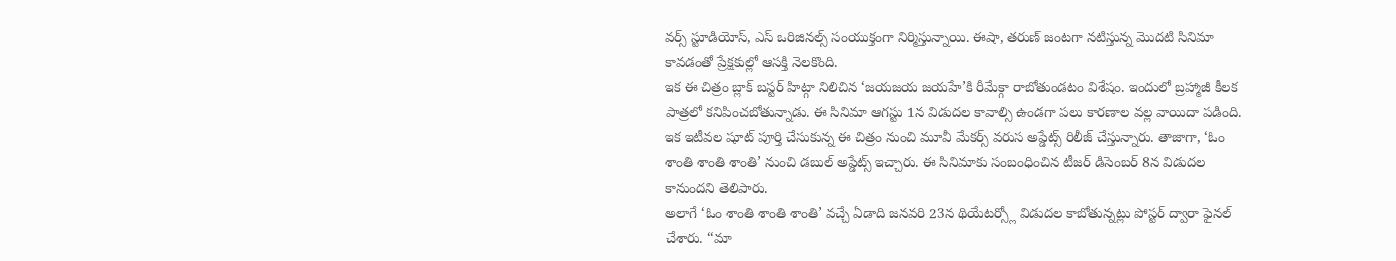వర్స్ స్టూడియోస్, ఎస్ ఒరిజినల్స్ సంయుక్తంగా నిర్మిస్తున్నాయి. ఈషా, తరుణ్ జంటగా నటిస్తున్న మొదటి సినిమా కావడంతో ప్రేక్షకుల్లో ఆసక్తి నెలకొంది.
ఇక ఈ చిత్రం బ్లాక్ బస్టర్ హిట్గా నిలిచిన ‘జయజయ జయహే’కి రీమేక్గా రాబోతుండటం విశేషం. ఇందులో బ్రహ్మాజీ కీలక పాత్రలో కనిపించబోతున్నాడు. ఈ సినిమా ఆగస్టు 1న విడుదల కావాల్సి ఉండగా పలు కారణాల వల్ల వాయిదా పడింది. ఇక ఇటీవల షూట్ పూర్తి చేసుకున్న ఈ చిత్రం నుంచి మూవీ మేకర్స్ వరుస అప్డేట్స్ రిలీజ్ చేస్తున్నారు. తాజాగా, ‘ఓం శాంతి శాంతి శాంతి’ నుంచి డబుల్ అప్డేట్స్ ఇచ్చారు. ఈ సినిమాకు సంబంధించిన టీజర్ డిసెంబర్ 8న విడుదల కానుందని తెలిపారు.
అలాగే ‘ఓం శాంతి శాంతి శాంతి’ వచ్చే ఏడాది జనవరి 23న థియేటర్స్లో విడుదల కాబోతున్నట్లు పోస్టర్ ద్వారా ఫైనల్ చేశారు. ‘‘మా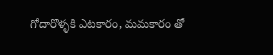గోదారొళ్ళకి ఎటకారం, మమకారం తో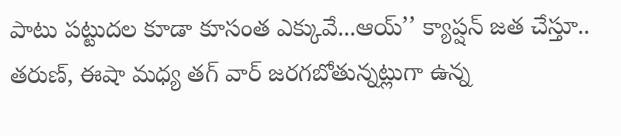పాటు పట్టుదల కూడా కూసంత ఎక్కువే...ఆయ్’’ క్యాప్షన్ జత చేస్తూ.. తరుణ్, ఈషా మధ్య తగ్ వార్ జరగబోతున్నట్లుగా ఉన్న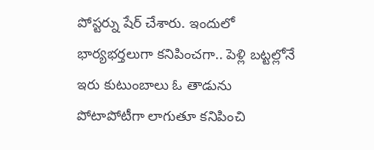పోస్టర్ను షేర్ చేశారు. ఇందులో భార్యభర్తలుగా కనిపించగా.. పెళ్లి బట్టల్లోనే ఇరు కుటుంబాలు ఓ తాడును పోటాపోటీగా లాగుతూ కనిపించి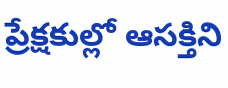ప్రేక్షకుల్లో ఆసక్తిని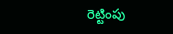రెట్టింపు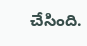చేసింది.